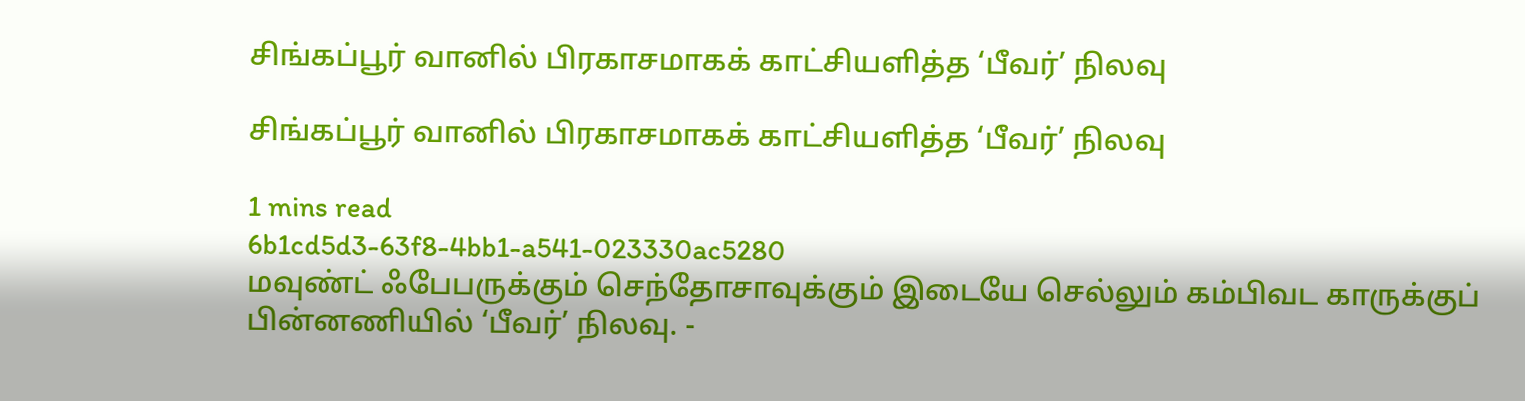சிங்கப்பூர் வானில் பிரகாசமாகக் காட்சியளித்த ‘பீவர்’ நிலவு

சிங்கப்பூர் வானில் பிரகாசமாகக் காட்சியளித்த ‘பீவர்’ நிலவு

1 mins read
6b1cd5d3-63f8-4bb1-a541-023330ac5280
மவுண்ட் ஃபேபருக்கும் செந்தோசாவுக்கும் இடையே செல்லும் கம்பிவட காருக்குப் பின்னணியில் ‘பீவர்’ நிலவு. -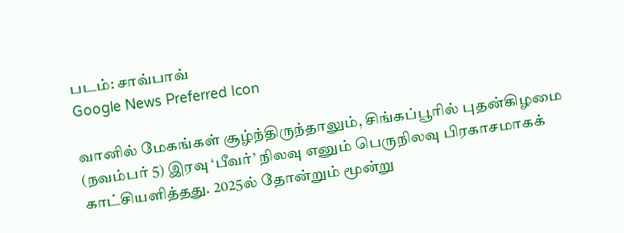படம்: சாவ்பாவ்
Google News Preferred Icon

வானில் மேகங்கள் சூழ்ந்திருந்தாலும், சிங்கப்பூரில் புதன்கிழமை (நவம்பர் 5) இரவு ‘பீவர்’ நிலவு எனும் பெருநிலவு பிரகாசமாகக் காட்சியளித்தது. 2025ல் தோன்றும் மூன்று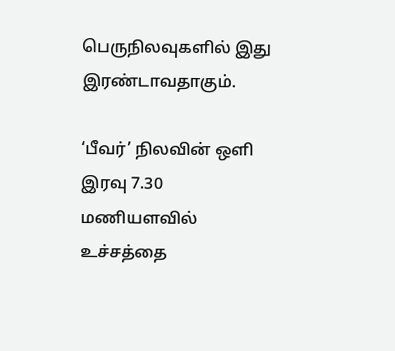பெருநிலவுகளில் இது இரண்டாவதாகும்.

‘பீவர்’ நிலவின் ஒளி இரவு 7.30 மணியளவில் உச்சத்தை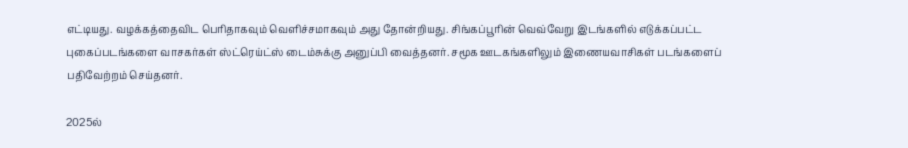எட்டியது. வழக்கத்தைவிட பெரிதாகவும் வெளிச்சமாகவும் அது தோன்றியது. சிங்கப்பூரின் வெவ்வேறு இடங்களில் எடுக்கப்பட்ட புகைப்படங்களை வாசகர்கள் ஸ்ட்ரெய்ட்ஸ் டைம்சுக்கு அனுப்பி வைத்தனர். சமூக ஊடகங்களிலும் இணையவாசிகள் படங்களைப் பதிவேற்றம் செய்தனர்.

2025ல்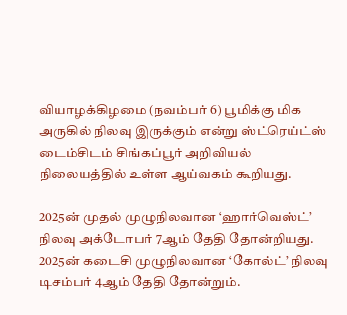வியாழக்கிழமை (நவம்பர் 6) பூமிக்கு மிக அருகில் நிலவு இருக்கும் என்று ஸ்ட்ரெய்ட்ஸ் டைம்சிடம் சிங்கப்பூர் அறிவியல் நிலையத்தில் உள்ள ஆய்வகம் கூறியது.

2025ன் முதல் முழுநிலவான ‘ஹார்வெஸ்ட்’ நிலவு அக்டோபர் 7ஆம் தேதி தோன்றியது. 2025ன் கடைசி முழுநிலவான ‘கோல்ட்’ நிலவு டிசம்பர் 4ஆம் தேதி தோன்றும்.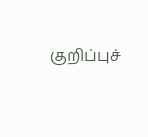குறிப்புச்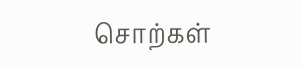சொற்கள்